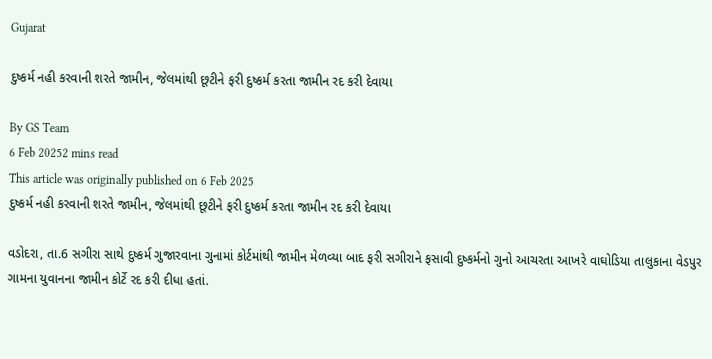Gujarat

દુષ્કર્મ નહી કરવાની શરતે જામીન, જેલમાંથી છૂટીને ફરી દુષ્કર્મ કરતા જામીન રદ કરી દેવાયા

By GS Team
6 Feb 20252 mins read
This article was originally published on 6 Feb 2025
દુષ્કર્મ નહી કરવાની શરતે જામીન, જેલમાંથી છૂટીને ફરી દુષ્કર્મ કરતા જામીન રદ કરી દેવાયા

વડોદરા, તા.6 સગીરા સાથે દુષ્કર્મ ગુજારવાના ગુનામાં કોર્ટમાંથી જામીન મેળવ્યા બાદ ફરી સગીરાને ફસાવી દુષ્કર્મનો ગુનો આચરતા આખરે વાઘોડિયા તાલુકાના વેડપુર ગામના યુવાનના જામીન કોર્ટે રદ કરી દીધા હતાં.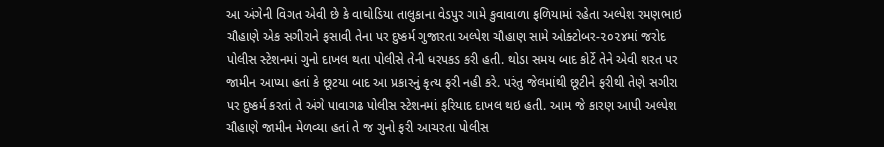આ અંગેની વિગત એવી છે કે વાઘોડિયા તાલુકાના વેડપુર ગામે કુવાવાળા ફળિયામાં રહેતા અલ્પેશ રમણભાઇ ચૌહાણે એક સગીરાને ફસાવી તેના પર દુષ્કર્મ ગુજારતા અલ્પેશ ચૌહાણ સામે ઓક્ટોબર-૨૦૨૪માં જરોદ પોલીસ સ્ટેશનમાં ગુનો દાખલ થતા પોલીસે તેની ધરપકડ કરી હતી. થોડા સમય બાદ કોર્ટે તેને એવી શરત પર જામીન આપ્યા હતાં કે છૂટયા બાદ આ પ્રકારનું કૃત્ય ફરી નહી કરે. પરંતુ જેલમાંથી છૂટીને ફરીથી તેણે સગીરા પર દુષ્કર્મ કરતાં તે અંગે પાવાગઢ પોલીસ સ્ટેશનમાં ફરિયાદ દાખલ થઇ હતી. આમ જે કારણ આપી અલ્પેશ ચૌહાણે જામીન મેળવ્યા હતાં તે જ ગુનો ફરી આચરતા પોલીસ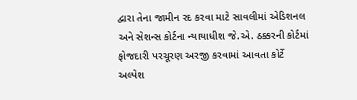દ્વારા તેના જામીન રદ કરવા માટે સાવલીમાં એડિશનલ અને સેશન્સ કોર્ટના ન્યાયાધીશ જે.એ. ઠક્કરની કોર્ટમાં ફોજદારી પરચૂરણ અરજી કરવામાં આવતા કોર્ટે અલ્પેશ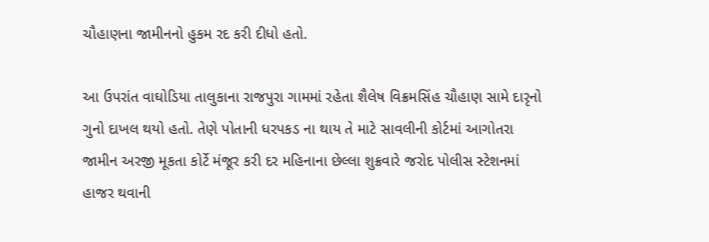ચૌહાણના જામીનનો હુકમ રદ કરી દીધો હતો.

આ ઉપરાંત વાઘોડિયા તાલુકાના રાજપુરા ગામમાં રહેતા શૈલેષ વિક્રમસિંહ ચૌહાણ સામે દારૃનો ગુનો દાખલ થયો હતો. તેણે પોતાની ધરપકડ ના થાય તે માટે સાવલીની કોર્ટમાં આગોતરા જામીન અરજી મૂકતા કોર્ટે મંજૂર કરી દર મહિનાના છેલ્લા શુક્રવારે જરોદ પોલીસ સ્ટેશનમાં  હાજર થવાની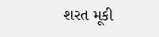શરત મૂકી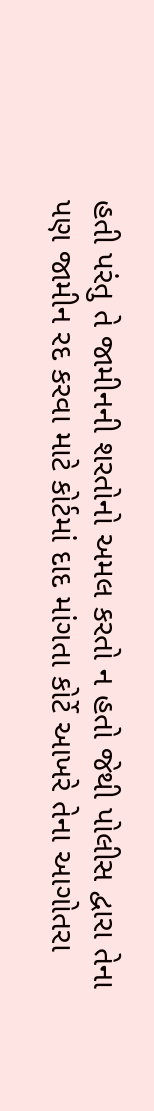હતી પરંતુ તે જામીનની શરતોનો અમલ કરતો ન હતો જેથી પોલીસ દ્વારા તેના પણ જામીન રદ કરવા માટે કોર્ટમાં દાદ માંગતા કોર્ટે આખરે તેના આગોતરા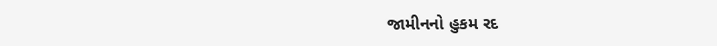જામીનનો હુકમ રદ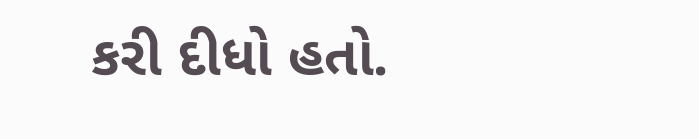કરી દીધો હતો.